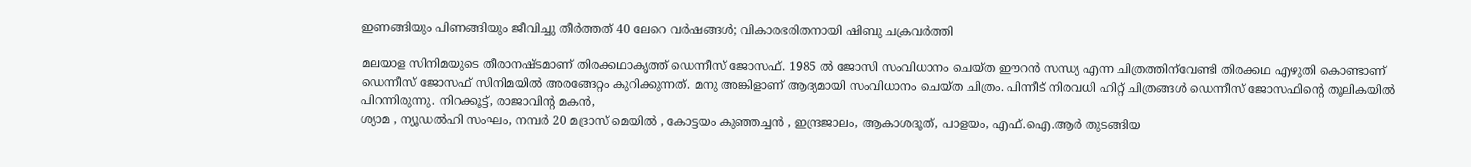ഇണങ്ങിയും പിണങ്ങിയും ജീവിച്ചു തീര്‍ത്തത് 40 ലേറെ വര്‍ഷങ്ങള്‍; വികാരഭരിതനായി ഷിബു ചക്രവര്‍ത്തി

മലയാള സിനിമയുടെ തീരാനഷ്ടമാണ് തിരക്കഥാകൃത്ത് ഡെന്നീസ് ജോസഫ്. 1985 ല്‍ ജോസി സംവിധാനം ചെയ്ത ഈറന്‍ സന്ധ്യ എന്ന ചിത്രത്തിന്‌വേണ്ടി തിരക്കഥ എഴുതി കൊണ്ടാണ് ഡെന്നീസ് ജോസഫ് സിനിമയില്‍ അരങ്ങേറ്റം കുറിക്കുന്നത്. മനു അങ്കിളാണ് ആദ്യമായി സംവിധാനം ചെയ്ത ചിത്രം. പിന്നീട് നിരവധി ഹിറ്റ് ചിത്രങ്ങള്‍ ഡെന്നീസ് ജോസഫിന്റെ തൂലികയില്‍ പിറന്നിരുന്നു. നിറക്കൂട്ട്, രാജാവിന്റ മകന്‍,
ശ്യാമ , ന്യൂഡല്‍ഹി സംഘം, നമ്പര്‍ 20 മദ്രാസ് മെയില്‍ , കോട്ടയം കുഞ്ഞച്ചന്‍ , ഇന്ദ്രജാലം, ആകാശദൂത്, പാളയം, എഫ്.ഐ.ആര്‍ തുടങ്ങിയ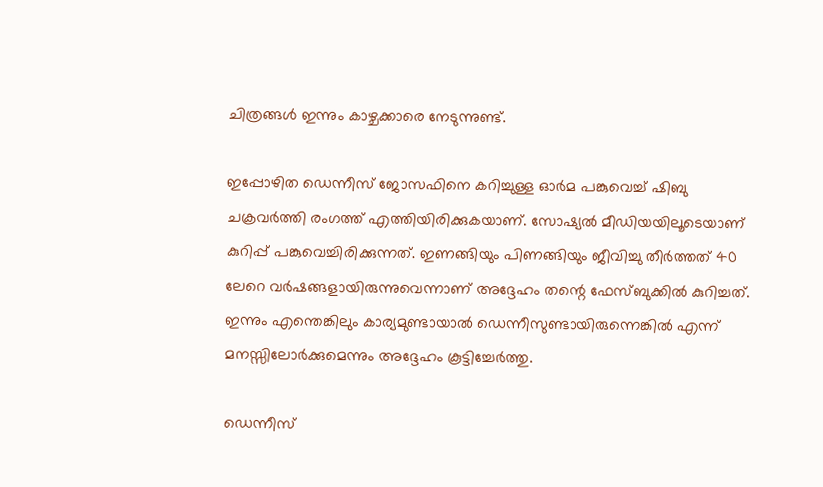ചിത്രങ്ങള്‍ ഇന്നും കാഴ്ചക്കാരെ നേടുന്നുണ്ട്.

ഇപ്പോഴിത ഡെന്നീസ് ജോസഫിനെ കറിച്ചുള്ള ഓര്‍മ പങ്കുവെച്ച് ഷിബു ചക്രവര്‍ത്തി രംഗത്ത് എത്തിയിരിക്കുകയാണ്. സോഷ്യല്‍ മീഡിയയിലൂടെയാണ് കുറിപ്പ് പങ്കുവെച്ചിരിക്കുന്നത്. ഇണങ്ങിയും പിണങ്ങിയും ജീവിച്ചു തീര്‍ത്തത് 40 ലേറെ വര്‍ഷങ്ങളായിരുന്നുവെന്നാണ് അദ്ദേഹം തന്റെ ഫേസ്ബുക്കില്‍ കുറിച്ചത്. ഇന്നും എന്തെങ്കിലും കാര്യമുണ്ടായാല്‍ ഡെന്നീസുണ്ടായിരുന്നെങ്കില്‍ എന്ന് മനസ്സിലോര്‍ക്കുമെന്നും അദ്ദേഹം കൂട്ടിച്ചേര്‍ത്തു.

ഡെന്നീസ്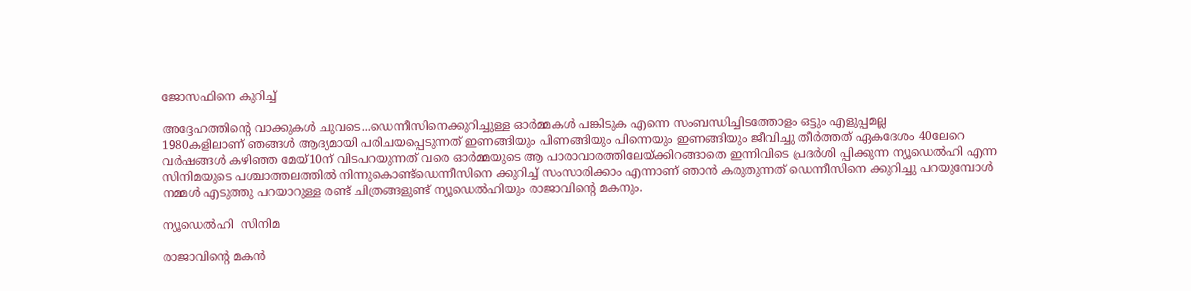ജോസഫിനെ കുറിച്ച്

അദ്ദേഹത്തിന്റെ വാക്കുകള്‍ ചുവടെ...ഡെന്നീസിനെക്കുറിച്ചുള്ള ഓര്‍മ്മകള്‍ പങ്കിടുക എന്നെ സംബന്ധിച്ചിടത്തോളം ഒട്ടും എളുപ്പമല്ല
1980കളിലാണ് ഞങ്ങള്‍ ആദ്യമായി പരിചയപ്പെടുന്നത് ഇണങ്ങിയും പിണങ്ങിയും പിന്നെയും ഇണങ്ങിയും ജീവിച്ചു തീര്‍ത്തത് ഏകദേശം 40ലേറെ വര്‍ഷങ്ങള്‍ കഴിഞ്ഞ മേയ്10ന് വിടപറയുന്നത് വരെ ഓര്‍മ്മയുടെ ആ പാരാവാരത്തിലേയ്ക്കിറങ്ങാതെ ഇന്നിവിടെ പ്രദര്‍ശി പ്പിക്കുന്ന ന്യൂഡെല്‍ഹി എന്ന സിനിമയുടെ പശ്ചാത്തലത്തില്‍ നിന്നുകൊണ്ട്‌ഡെന്നീസിനെ ക്കുറിച്ച് സംസാരിക്കാം എന്നാണ് ഞാന്‍ കരുതുന്നത് ഡെന്നീസിനെ ക്കുറിച്ചു പറയുമ്പോള്‍ നമ്മള്‍ എടുത്തു പറയാറുള്ള രണ്ട് ചിത്രങ്ങളുണ്ട് ന്യൂഡെല്‍ഹിയും രാജാവിന്റെ മകനും.

ന്യൂഡെല്‍ഹി  സിനിമ

രാജാവിന്റെ മകന്‍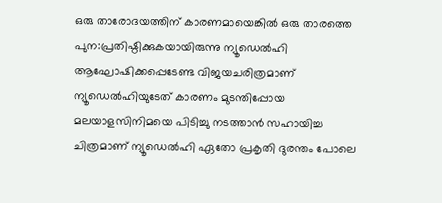ഒരു താരോദയത്തിന് കാരണമായെങ്കില്‍ ഒരു താരത്തെ പുന:പ്രതിഷ്ഠിക്കുകയായിരുന്നു ന്യൂഡെല്‍ഹി ആഘോഷിക്കപ്പെടേണ്ട വിജയചരിത്രമാണ് ന്യൂഡെല്‍ഹിയുടേത് കാരണം മുടന്തിപ്പോയ മലയാളസിനിമയെ പിടിച്ചു നടത്താന്‍ സഹായിച്ച ചിത്രമാണ് ന്യൂഡെല്‍ഹി ഏതോ പ്രകൃതി ദുരന്തം പോലെ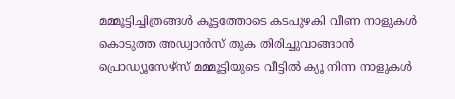മമ്മൂട്ടിച്ചിത്രങ്ങള്‍ കൂട്ടത്തോടെ കടപുഴകി വീണ നാളുകള്‍ കൊടുത്ത അഡ്വാന്‍സ് തുക തിരിച്ചുവാങ്ങാന്‍ പ്രൊഡ്യൂസേഴ്സ് മമ്മൂട്ടിയുടെ വീട്ടില്‍ ക്യൂ നിന്ന നാളുകള്‍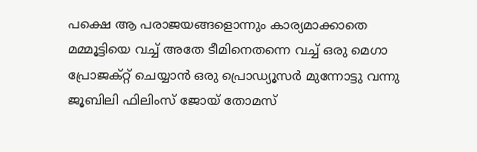പക്ഷെ ആ പരാജയങ്ങളൊന്നും കാര്യമാക്കാതെ മമ്മൂട്ടിയെ വച്ച് അതേ ടീമിനെതന്നെ വച്ച് ഒരു മെഗാ പ്രോജക്റ്റ് ചെയ്യാന്‍ ഒരു പ്രൊഡ്യൂസര്‍ മുന്നോട്ടു വന്നു ജൂബിലി ഫിലിംസ് ജോയ് തോമസ്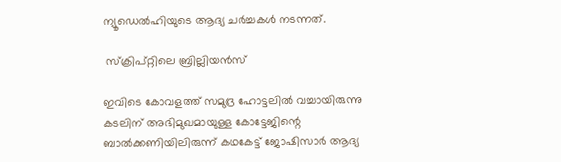ന്യൂഡെല്‍ഹിയുടെ ആദ്യ ചര്‍ച്ചകള്‍ നടന്നത്.

 സ്‌ക്രിപ്റ്റിലെ ബ്രില്ലിയന്‍സ്

ഇവിടെ കോവളത്ത് സമുദ്ര ഹോട്ടലില്‍ വച്ചായിരുന്നു കടലിന് അഭിമുഖമായുള്ള കോട്ടേജിന്റെ ബാല്‍ക്കണിയിലിരുന്ന് കഥകേട്ട് ജോഷിസാര്‍ ആദ്യ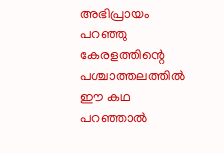അഭിപ്രായം പറഞ്ഞു കേരളത്തിന്റെ പശ്ചാത്തലത്തില്‍ ഈ കഥ പറഞ്ഞാല്‍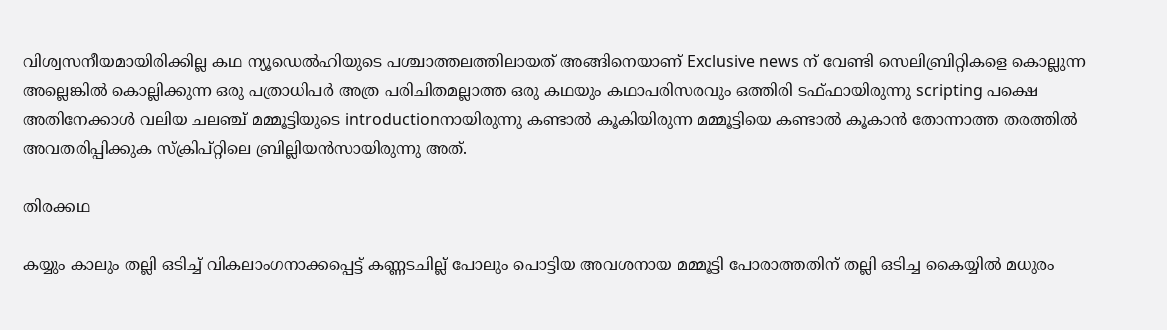വിശ്വസനീയമായിരിക്കില്ല കഥ ന്യൂഡെല്‍ഹിയുടെ പശ്ചാത്തലത്തിലായത് അങ്ങിനെയാണ് Exclusive news ന് വേണ്ടി സെലിബ്രിറ്റികളെ കൊല്ലുന്ന അല്ലെങ്കില്‍ കൊല്ലിക്കുന്ന ഒരു പത്രാധിപര്‍ അത്ര പരിചിതമല്ലാത്ത ഒരു കഥയും കഥാപരിസരവും ഒത്തിരി ടഫ്ഫായിരുന്നു scripting പക്ഷെ അതിനേക്കാള്‍ വലിയ ചലഞ്ച് മമ്മൂട്ടിയുടെ introductionനായിരുന്നു കണ്ടാല്‍ കൂകിയിരുന്ന മമ്മൂട്ടിയെ കണ്ടാല്‍ കൂകാന്‍ തോന്നാത്ത തരത്തില്‍ അവതരിപ്പിക്കുക സ്‌ക്രിപ്റ്റിലെ ബ്രില്ലിയന്‍സായിരുന്നു അത്.

തിരക്കഥ

കയ്യും കാലും തല്ലി ഒടിച്ച് വികലാംഗനാക്കപ്പെട്ട് കണ്ണടചില്ല് പോലും പൊട്ടിയ അവശനായ മമ്മൂട്ടി പോരാത്തതിന് തല്ലി ഒടിച്ച കൈയ്യില്‍ മധുരം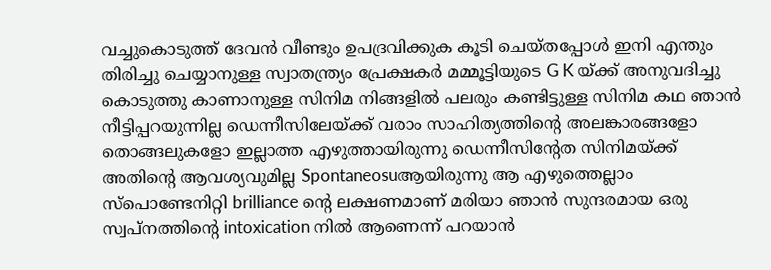വച്ചുകൊടുത്ത് ദേവന്‍ വീണ്ടും ഉപദ്രവിക്കുക കൂടി ചെയ്തപ്പോള്‍ ഇനി എന്തും തിരിച്ചു ചെയ്യാനുള്ള സ്വാതന്ത്ര്യം പ്രേക്ഷകര്‍ മമ്മൂട്ടിയുടെ G K യ്ക്ക് അനുവദിച്ചു കൊടുത്തു കാണാനുള്ള സിനിമ നിങ്ങളില്‍ പലരും കണ്ടിട്ടുള്ള സിനിമ കഥ ഞാന്‍ നീട്ടിപ്പറയുന്നില്ല ഡെന്നീസിലേയ്ക്ക് വരാം സാഹിത്യത്തിന്റെ അലങ്കാരങ്ങളോ തൊങ്ങലുകളോ ഇല്ലാത്ത എഴുത്തായിരുന്നു ഡെന്നീസിന്റേത സിനിമയ്ക്ക് അതിന്റെ ആവശ്യവുമില്ല Spontaneosuആയിരുന്നു ആ എഴുത്തെല്ലാം സ്പൊണ്ടേനിറ്റി brilliance ന്റെ ലക്ഷണമാണ് മരിയാ ഞാന്‍ സുന്ദരമായ ഒരു സ്വപ്നത്തിന്റെ intoxication നില്‍ ആണെന്ന് പറയാന്‍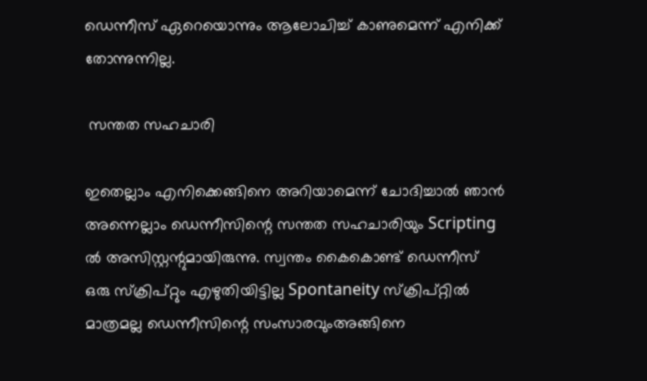ഡെന്നീസ് ഏറെയൊന്നും ആലോചിച്ച് കാണുമെന്ന് എനിക്ക് തോന്നുന്നില്ല.

 സന്തത സഹചാരി

ഇതെല്ലാം എനിക്കെങ്ങിനെ അറിയാമെന്ന് ചോദിച്ചാല്‍ ഞാന്‍ അന്നെല്ലാം ഡെന്നീസിന്റെ സന്തത സഹചാരിയും Scripting ല്‍ അസിസ്റ്റന്റുമായിരുന്നു. സ്വന്തം കൈകൊണ്ട് ഡെന്നീസ്
ഒരു സ്‌ക്രിപ്റ്റും എഴുതിയിട്ടില്ല Spontaneity സ്‌ക്രിപ്റ്റില്‍ മാത്രമല്ല ഡെന്നീസിന്റെ സംസാരവുംഅങ്ങിനെ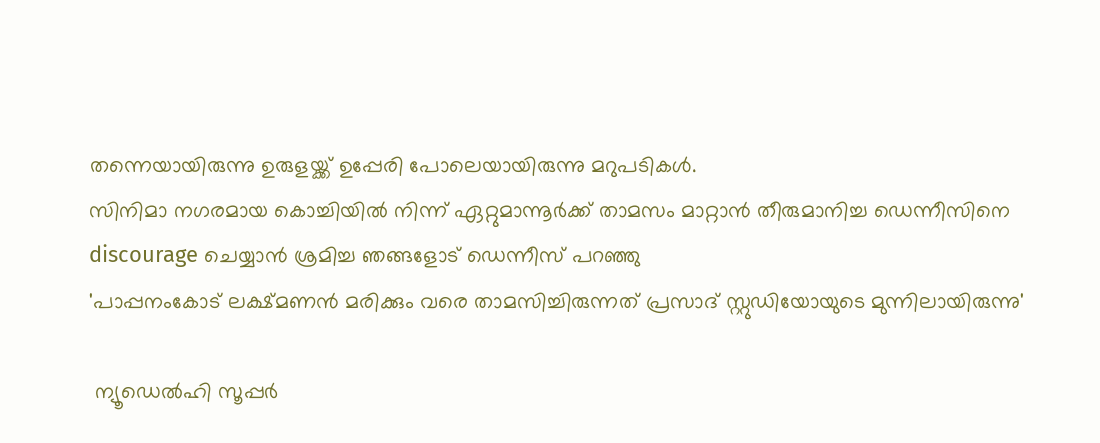തന്നെയായിരുന്നു ഉരുളയ്ക്ക് ഉപ്പേരി പോലെയായിരുന്നു മറുപടികള്‍.
സിനിമാ നഗരമായ കൊച്ചിയില്‍ നിന്ന് ഏറ്റുമാന്നൂര്‍ക്ക് താമസം മാറ്റാന്‍ തീരുമാനിച്ച ഡെന്നീസിനെ discourage ചെയ്യാന്‍ ശ്രമിച്ച ഞങ്ങളോട് ഡെന്നീസ് പറഞ്ഞു
'പാപ്പനംകോട് ലക്ഷ്മണന്‍ മരിക്കും വരെ താമസിച്ചിരുന്നത് പ്രസാദ് സ്റ്റുഡിയോയുടെ മുന്നിലായിരുന്നു'

 ന്യൂഡെല്‍ഹി സൂപ്പര്‍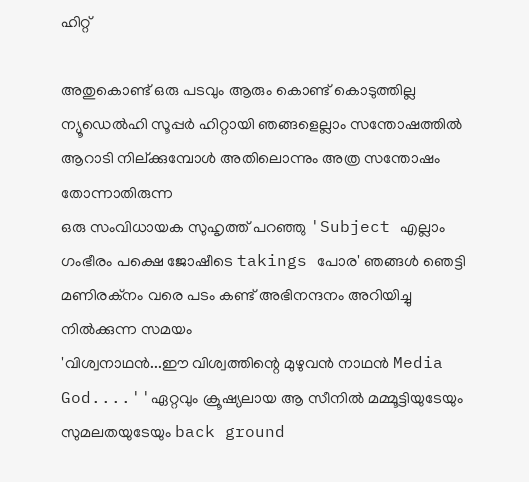ഹിറ്റ്

അതുകൊണ്ട് ഒരു പടവും ആരും കൊണ്ട് കൊടുത്തില്ല ന്യൂഡെല്‍ഹി സൂപ്പര്‍ ഹിറ്റായി ഞങ്ങളെല്ലാം സന്തോഷത്തില്‍ ആറാടി നില്ക്കുമ്പോള്‍ അതിലൊന്നും അത്ര സന്തോഷം തോന്നാതിരുന്ന
ഒരു സംവിധായക സുഹൃത്ത് പറഞ്ഞു 'Subject എല്ലാം ഗംഭീരം പക്ഷെ ജോഷീടെ takings പോര' ഞങ്ങള്‍ ഞെട്ടി മണിരക്നം വരെ പടം കണ്ട് അഭിനന്ദനം അറിയിച്ചു നില്‍ക്കുന്ന സമയം
'വിശ്വനാഥന്‍...ഈ വിശ്വത്തിന്റെ മുഴുവന്‍ നാഥന്‍ Media God....''ഏറ്റവും ക്രൂഷ്യലായ ആ സീനില്‍ മമ്മൂട്ടിയുടേയും സുമലതയുടേയും back ground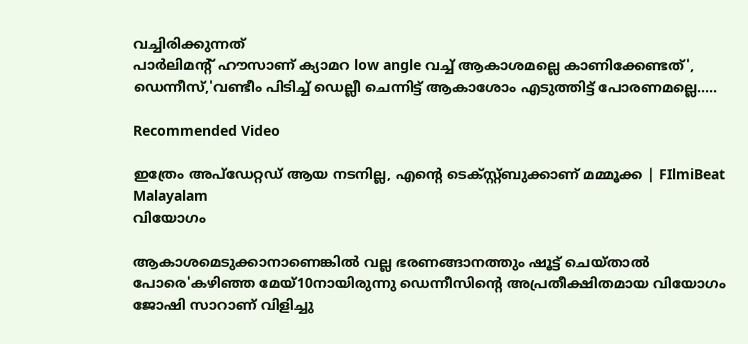വച്ചിരിക്കുന്നത്
പാര്‍ലിമന്റ് ഹൗസാണ് ക്യാമറ low angle വച്ച് ആകാശമല്ലെ കാണിക്കേണ്ടത്', ഡെന്നീസ്,'വണ്ടീം പിടിച്ച് ഡെല്ലീ ചെന്നിട്ട് ആകാശോം എടുത്തിട്ട് പോരണമല്ലെ.....

Recommended Video

ഇത്രേം അപ്ഡേറ്റഡ് ആയ നടനില്ല, എന്റെ ടെക്സ്റ്റ്ബുക്കാണ് മമ്മൂക്ക | FIlmiBeat Malayalam
വിയോഗം

ആകാശമെടുക്കാനാണെങ്കില്‍ വല്ല ഭരണങ്ങാനത്തും ഷൂട്ട് ചെയ്താല്‍ പോരെ'കഴിഞ്ഞ മേയ്10നായിരുന്നു ഡെന്നീസിന്റെ അപ്രതീക്ഷിതമായ വിയോഗം ജോഷി സാറാണ് വിളിച്ചു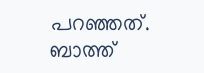പറഞ്ഞത്. ബാത്ത്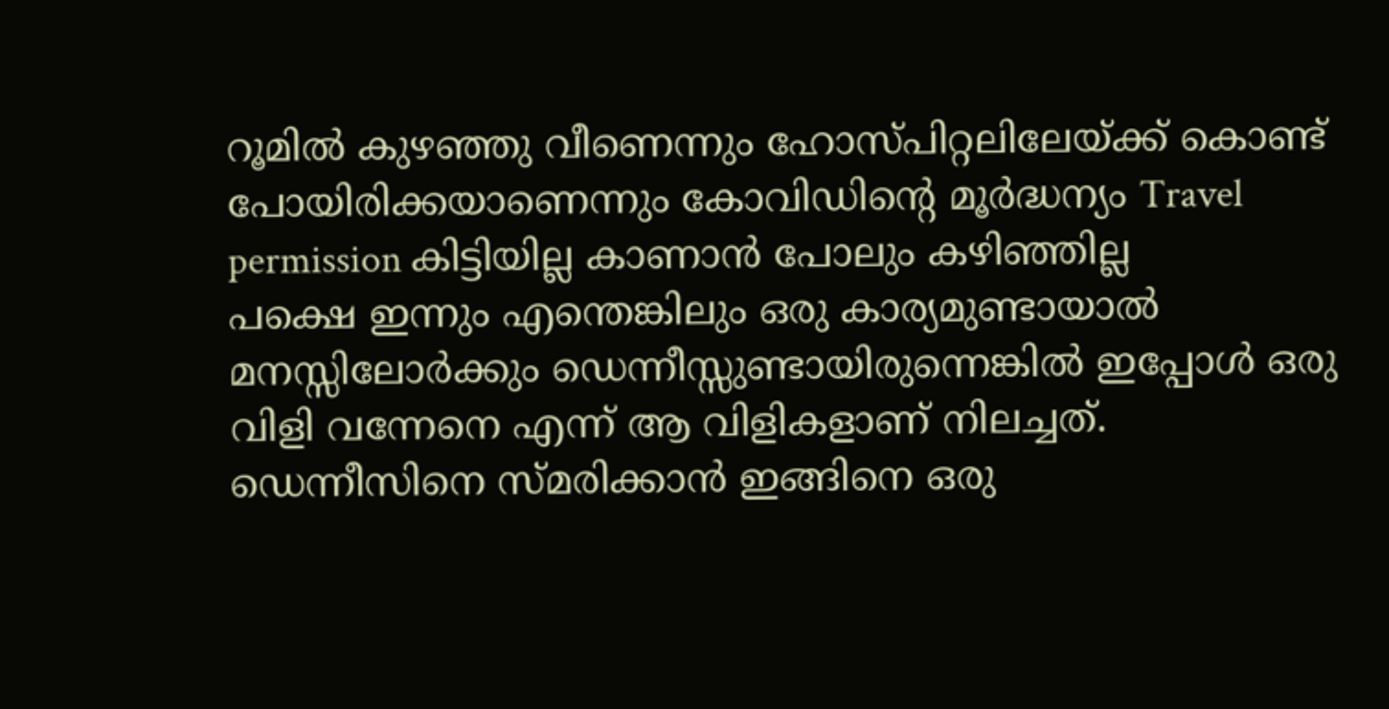റൂമില്‍ കുഴഞ്ഞു വീണെന്നും ഹോസ്പിറ്റലിലേയ്ക്ക് കൊണ്ട് പോയിരിക്കയാണെന്നും കോവിഡിന്റെ മൂര്‍ദ്ധന്യം Travel permission കിട്ടിയില്ല കാണാന്‍ പോലും കഴിഞ്ഞില്ല
പക്ഷെ ഇന്നും എന്തെങ്കിലും ഒരു കാര്യമുണ്ടായാല്‍ മനസ്സിലോര്‍ക്കും ഡെന്നീസ്സുണ്ടായിരുന്നെങ്കില്‍ ഇപ്പോള്‍ ഒരു വിളി വന്നേനെ എന്ന് ആ വിളികളാണ് നിലച്ചത്. ഡെന്നീസിനെ സ്മരിക്കാന്‍ ഇങ്ങിനെ ഒരു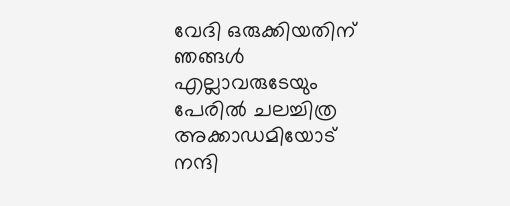വേദി ഒരുക്കിയതിന് ഞങ്ങള്‍ എല്ലാവരുടേയും പേരില്‍ ചലച്ചിത്ര അക്കാഡമിയോട് നന്ദി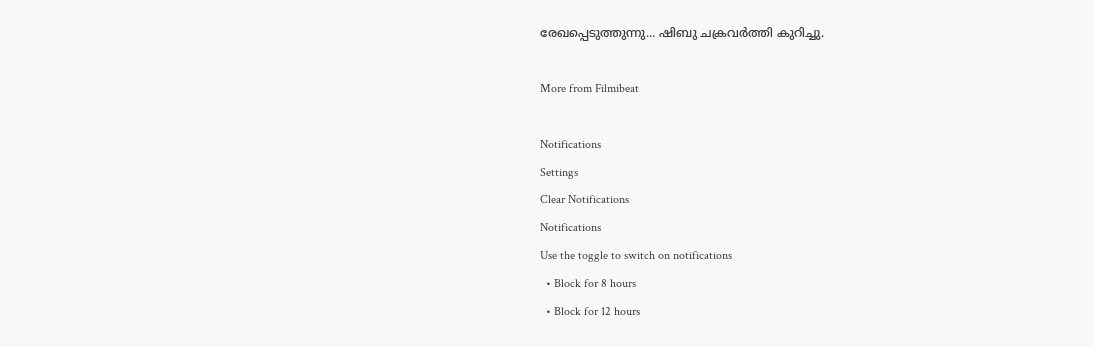രേഖപ്പെടുത്തുന്നു... ഷിബു ചക്രവര്‍ത്തി കുറിച്ചു.

More from Filmibeat

Notifications
Settings
Clear Notifications
Notifications
Use the toggle to switch on notifications
  • Block for 8 hours
  • Block for 12 hours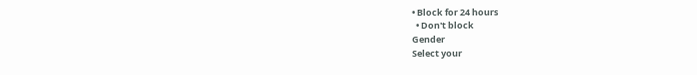• Block for 24 hours
  • Don't block
Gender
Select your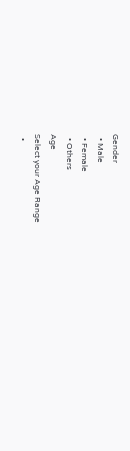Gender
  • Male
  • Female
  • Others
Age
Select your Age Range
  •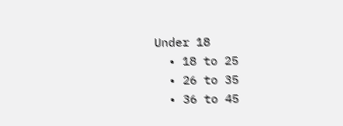Under 18
  • 18 to 25
  • 26 to 35
  • 36 to 45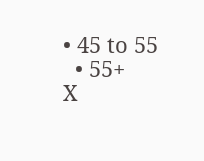• 45 to 55
  • 55+
X